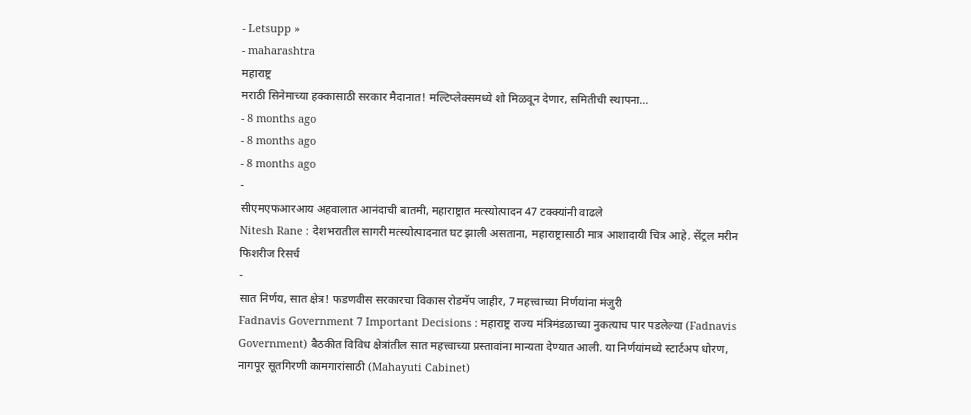- Letsupp »
- maharashtra
महाराष्ट्र
मराठी सिनेमाच्या हक्कासाठी सरकार मैदानात! मल्टिप्लेक्समध्ये शो मिळवून देणार, समितीची स्थापना…
- 8 months ago
- 8 months ago
- 8 months ago
-
सीएमएफआरआय अहवालात आनंदाची बातमी, महाराष्ट्रात मत्स्योत्पादन 47 टक्क्यांनी वाढले
Nitesh Rane : देशभरातील सागरी मत्स्योत्पादनात घट झाली असताना, महाराष्ट्रासाठी मात्र आशादायी चित्र आहे. सेंट्रल मरीन फिशरीज रिसर्च
-
सात निर्णय, सात क्षेत्र! फडणवीस सरकारचा विकास रोडमॅप जाहीर, 7 महत्त्वाच्या निर्णयांना मंजुरी
Fadnavis Government 7 Important Decisions : महाराष्ट्र राज्य मंत्रिमंडळाच्या नुकत्याच पार पडलेल्या (Fadnavis Government) बैठकीत विविध क्षेत्रांतील सात महत्त्वाच्या प्रस्तावांना मान्यता देण्यात आली. या निर्णयांमध्ये स्टार्टअप धोरण, नागपूर सूतगिरणी कामगारांसाठी (Mahayuti Cabinet)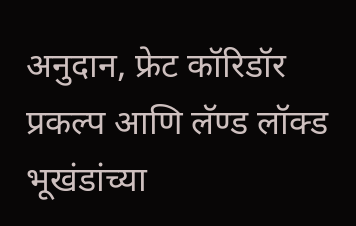अनुदान, फ्रेट कॉरिडॉर प्रकल्प आणि लॅण्ड लॉक्ड भूखंडांच्या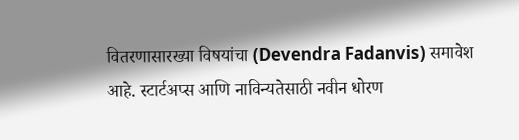वितरणासारख्या विषयांचा (Devendra Fadanvis) समावेश आहे. स्टार्टअप्स आणि नाविन्यतेसाठी नवीन धोरण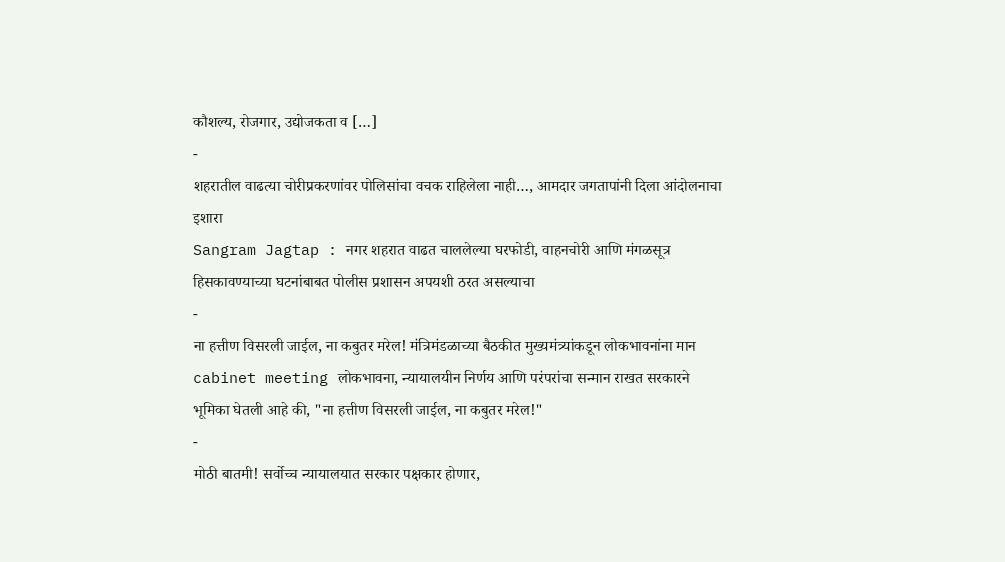कौशल्य, रोजगार, उद्योजकता व […]
-
शहरातील वाढत्या चोरीप्रकरणांवर पोलिसांचा वचक राहिलेला नाही…, आमदार जगतापांनी दिला आंदोलनाचा इशारा
Sangram Jagtap : नगर शहरात वाढत चाललेल्या घरफोडी, वाहनचोरी आणि मंगळसूत्र हिसकावण्याच्या घटनांबाबत पोलीस प्रशासन अपयशी ठरत असल्याचा
-
ना हत्तीण विसरली जाईल, ना कबुतर मरेल! मंत्रिमंडळाच्या बैठकीत मुख्यमंत्र्यांकडून लोकभावनांना मान
cabinet meeting लोकभावना, न्यायालयीन निर्णय आणि परंपरांचा सन्मान राखत सरकारने भूमिका घेतली आहे की, "ना हत्तीण विसरली जाईल, ना कबुतर मरेल!"
-
मोठी बातमी! सर्वोच्च न्यायालयात सरकार पक्षकार होणार,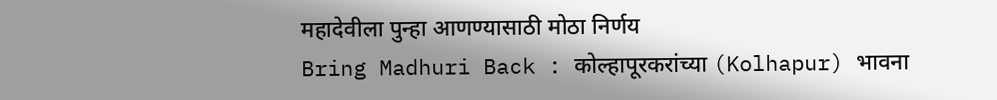महादेवीला पुन्हा आणण्यासाठी मोठा निर्णय
Bring Madhuri Back : कोल्हापूरकरांच्या (Kolhapur) भावना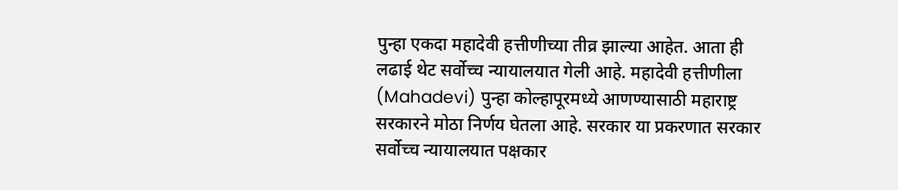पुन्हा एकदा महादेवी हत्तीणीच्या तीव्र झाल्या आहेत. आता ही लढाई थेट सर्वोच्च न्यायालयात गेली आहे. महादेवी हत्तीणीला (Mahadevi) पुन्हा कोल्हापूरमध्ये आणण्यासाठी महाराष्ट्र सरकारने मोठा निर्णय घेतला आहे. सरकार या प्रकरणात सरकार सर्वोच्च न्यायालयात पक्षकार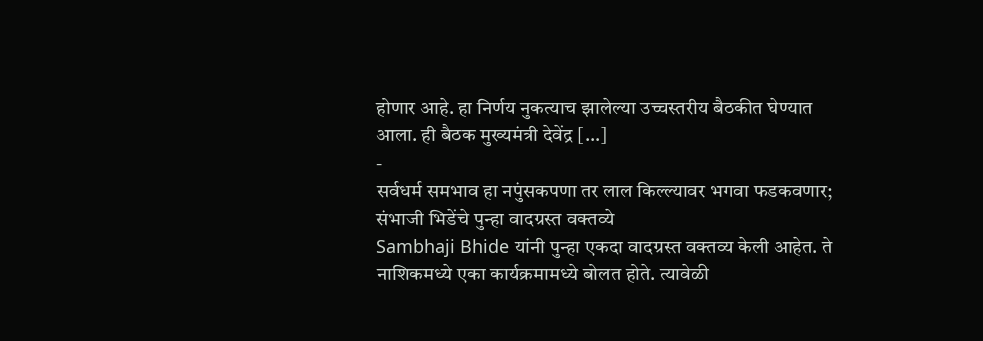होणार आहे. हा निर्णय नुकत्याच झालेल्या उच्चस्तरीय बैठकीत घेण्यात आला. ही बैठक मुख्यमंत्री देवेंद्र […]
-
सर्वधर्म समभाव हा नपुंसकपणा तर लाल किल्ल्यावर भगवा फडकवणार; संभाजी भिडेंचे पुन्हा वादग्रस्त वक्तव्ये
Sambhaji Bhide यांनी पुन्हा एकदा वादग्रस्त वक्तव्य केली आहेत. ते नाशिकमध्ये एका कार्यक्रमामध्ये बोलत होते. त्यावेळी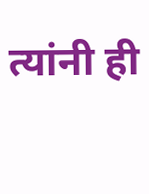त्यांनी ही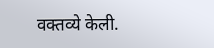वक्तव्ये केली.